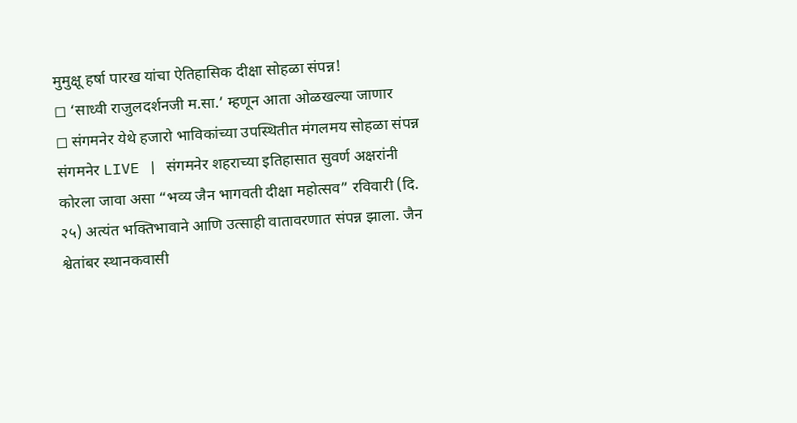मुमुक्षू हर्षा पारख यांचा ऐतिहासिक दीक्षा सोहळा संपन्न!
◻ ‘साध्वी राजुलदर्शनजी म.सा.’ म्हणून आता ओळखल्या जाणार
◻ संगमनेर येथे हजारो भाविकांच्या उपस्थितीत मंगलमय सोहळा संपन्न
संगमनेर LIVE | संगमनेर शहराच्या इतिहासात सुवर्ण अक्षरांनी कोरला जावा असा “भव्य जैन भागवती दीक्षा महोत्सव” रविवारी (दि. २५) अत्यंत भक्तिभावाने आणि उत्साही वातावरणात संपन्न झाला. जैन श्वेतांबर स्थानकवासी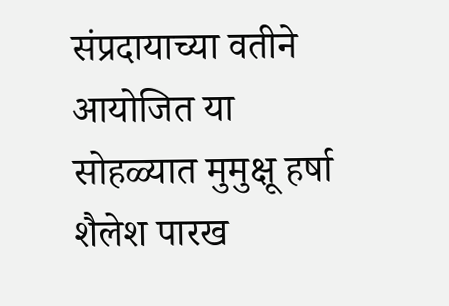संप्रदायाच्या वतीने आयोजित या सोहळ्यात मुमुक्षू हर्षा शैलेश पारख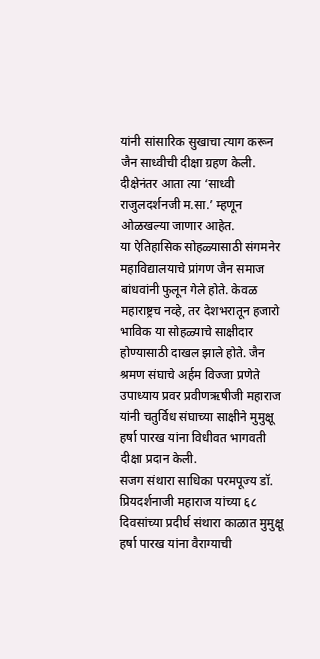यांनी सांसारिक सुखाचा त्याग करून जैन साध्वीची दीक्षा ग्रहण केली. दीक्षेनंतर आता त्या ‘साध्वी राजुलदर्शनजी म.सा.’ म्हणून ओळखल्या जाणार आहेत.
या ऐतिहासिक सोहळ्यासाठी संगमनेर महाविद्यालयाचे प्रांगण जैन समाज बांधवांनी फुलून गेले होते. केवळ महाराष्ट्रच नव्हे, तर देशभरातून हजारो भाविक या सोहळ्याचे साक्षीदार होण्यासाठी दाखल झाले होते. जैन श्रमण संघाचे अर्हम विज्जा प्रणेते उपाध्याय प्रवर प्रवीणऋषीजी महाराज यांनी चतुर्विध संघाच्या साक्षीने मुमुक्षू हर्षा पारख यांना विधीवत भागवती दीक्षा प्रदान केली.
सजग संथारा साधिका परमपूज्य डॉ. प्रियदर्शनाजी महाराज यांच्या ६८ दिवसांच्या प्रदीर्घ संथारा काळात मुमुक्षू हर्षा पारख यांना वैराग्याची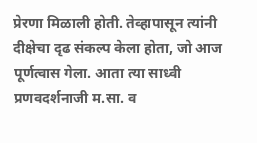प्रेरणा मिळाली होती. तेव्हापासून त्यांनी दीक्षेचा दृढ संकल्प केला होता, जो आज पूर्णत्वास गेला. आता त्या साध्वी प्रणवदर्शनाजी म.सा. व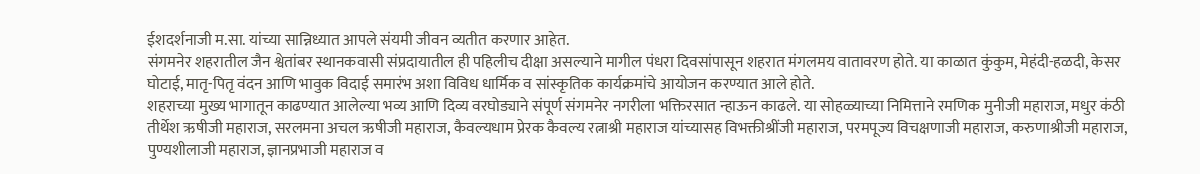ईशदर्शनाजी म.सा. यांच्या सान्निध्यात आपले संयमी जीवन व्यतीत करणार आहेत.
संगमनेर शहरातील जैन श्वेतांबर स्थानकवासी संप्रदायातील ही पहिलीच दीक्षा असल्याने मागील पंधरा दिवसांपासून शहरात मंगलमय वातावरण होते. या काळात कुंकुम, मेहंदी-हळदी, केसर घोटाई, मातृ-पितृ वंदन आणि भावुक विदाई समारंभ अशा विविध धार्मिक व सांस्कृतिक कार्यक्रमांचे आयोजन करण्यात आले होते.
शहराच्या मुख्य भागातून काढण्यात आलेल्या भव्य आणि दिव्य वरघोड्याने संपूर्ण संगमनेर नगरीला भक्तिरसात न्हाऊन काढले. या सोहळ्याच्या निमित्ताने रमणिक मुनीजी महाराज, मधुर कंठी तीर्थेश ऋषीजी महाराज, सरलमना अचल ऋषीजी महाराज, कैवल्यधाम प्रेरक कैवल्य रत्नाश्री महाराज यांच्यासह विभक्तीश्रींजी महाराज, परमपूज्य विचक्षणाजी महाराज, करुणाश्रीजी महाराज, पुण्यशीलाजी महाराज, ज्ञानप्रभाजी महाराज व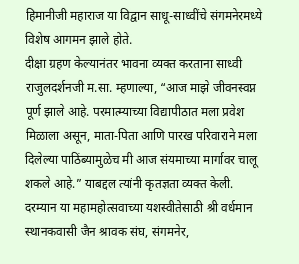हिमानीजी महाराज या विद्वान साधू-साध्वींचे संगमनेरमध्ये विशेष आगमन झाले होते.
दीक्षा ग्रहण केल्यानंतर भावना व्यक्त करताना साध्वी राजुलदर्शनजी म.सा. म्हणाल्या, “आज माझे जीवनस्वप्न पूर्ण झाले आहे. परमात्म्याच्या विद्यापीठात मला प्रवेश मिळाला असून, माता-पिता आणि पारख परिवाराने मला दिलेल्या पाठिंब्यामुळेच मी आज संयमाच्या मार्गावर चालू शकले आहे.” याबद्दल त्यांनी कृतज्ञता व्यक्त केली.
दरम्यान या महामहोत्सवाच्या यशस्वीतेसाठी श्री वर्धमान स्थानकवासी जैन श्रावक संघ, संगमनेर,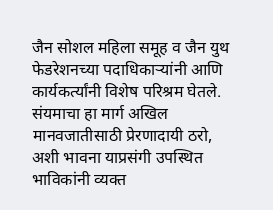जैन सोशल महिला समूह व जैन युथ फेडरेशनच्या पदाधिकाऱ्यांनी आणि कार्यकर्त्यांनी विशेष परिश्रम घेतले. संयमाचा हा मार्ग अखिल मानवजातीसाठी प्रेरणादायी ठरो, अशी भावना याप्रसंगी उपस्थित भाविकांनी व्यक्त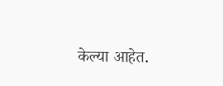केल्या आहेत.